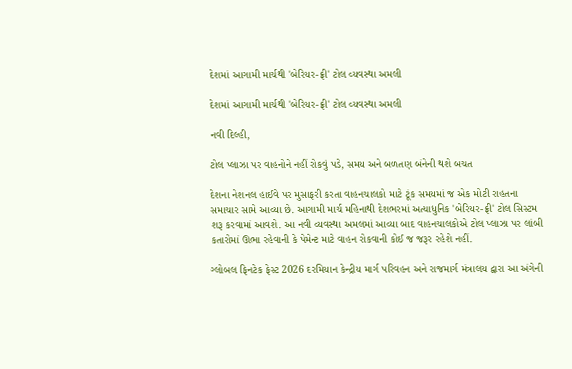દેશમાં આગામી માર્ચથી 'બેરિયર-ફ્રી' ટોલ વ્યવસ્થા અમલી

દેશમાં આગામી માર્ચથી 'બેરિયર-ફ્રી' ટોલ વ્યવસ્થા અમલી

નવી દિલ્હી,

ટોલ પ્લાઝા પર વાહનોને નહીં રોકવું પડે, સમય અને બળતણ બંનેની થશે બચત

દેશના નેશનલ હાઈવે પર મુસાફરી કરતા વાહનચાલકો માટે ટૂંક સમયમાં જ એક મોટી રાહતના સમાચાર સામે આવ્યા છે. આગામી માર્ચ મહિનાથી દેશભરમાં અત્યાધુનિક 'બેરિયર-ફ્રી' ટોલ સિસ્ટમ શરૂ કરવામાં આવશે. આ નવી વ્યવસ્થા અમલમાં આવ્યા બાદ વાહનચાલકોએ ટોલ પ્લાઝા પર લાંબી કતારોમાં ઊભા રહેવાની કે પેમેન્ટ માટે વાહન રોકવાની કોઈ જ જરૂર રહેશે નહીં.

ગ્લોબલ ફિનટેક ફેસ્ટ 2026 દરમિયાન કેન્દ્રીય માર્ગ પરિવહન અને રાજમાર્ગ મંત્રાલય દ્વારા આ અંગેની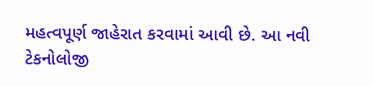મહત્વપૂર્ણ જાહેરાત કરવામાં આવી છે. આ નવી ટેકનોલોજી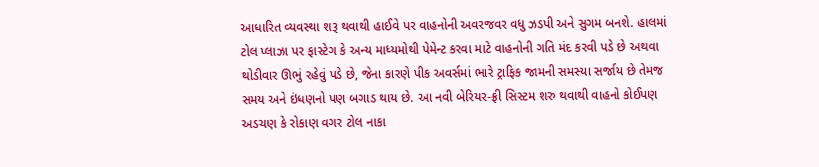આધારિત વ્યવસ્થા શરૂ થવાથી હાઈવે પર વાહનોની અવરજવર વધુ ઝડપી અને સુગમ બનશે. હાલમાં ટોલ પ્લાઝા પર ફાસ્ટેગ કે અન્ય માધ્યમોથી પેમેન્ટ કરવા માટે વાહનોની ગતિ મંદ કરવી પડે છે અથવા થોડીવાર ઊભું રહેવું પડે છે, જેના કારણે પીક અવર્સમાં ભારે ટ્રાફિક જામની સમસ્યા સર્જાય છે તેમજ સમય અને ઇંધણનો પણ બગાડ થાય છે. આ નવી બેરિયર-ફ્રી સિસ્ટમ શરુ થવાથી વાહનો કોઈપણ અડચણ કે રોકાણ વગર ટોલ નાકા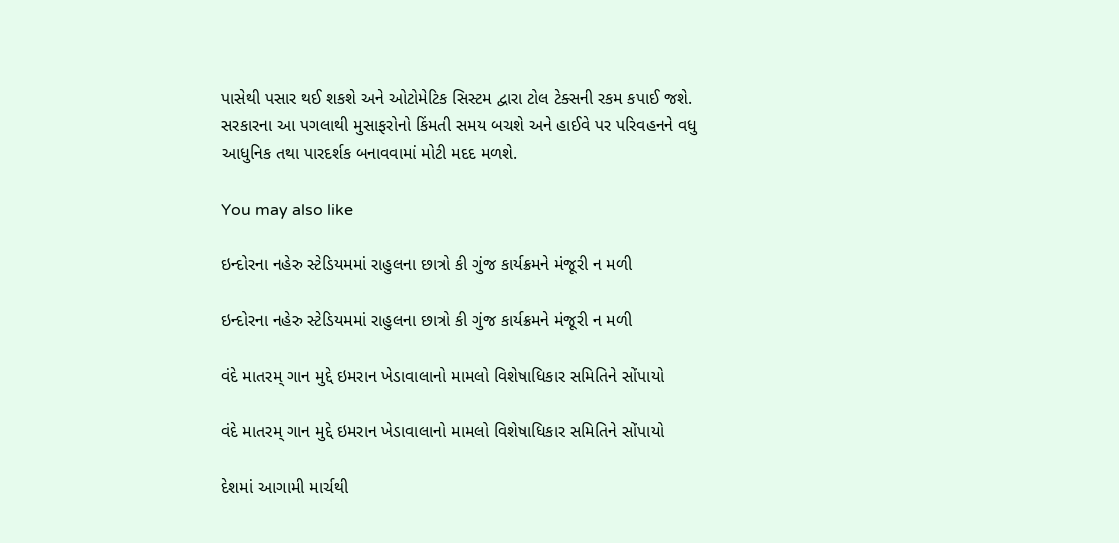પાસેથી પસાર થઈ શકશે અને ઓટોમેટિક સિસ્ટમ દ્વારા ટોલ ટેક્સની રકમ કપાઈ જશે. સરકારના આ પગલાથી મુસાફરોનો કિંમતી સમય બચશે અને હાઈવે પર પરિવહનને વધુ આધુનિક તથા પારદર્શક બનાવવામાં મોટી મદદ મળશે.

You may also like

ઇન્દોરના નહેરુ સ્ટેડિયમમાં રાહુલના છાત્રો કી ગુંજ કાર્યક્રમને મંજૂરી ન મળી

ઇન્દોરના નહેરુ સ્ટેડિયમમાં રાહુલના છાત્રો કી ગુંજ કાર્યક્રમને મંજૂરી ન મળી

વંદે માતરમ્ ગાન મુદ્દે ઇમરાન ખેડાવાલાનો મામલો વિશેષાધિકાર સમિતિને સોંપાયો

વંદે માતરમ્ ગાન મુદ્દે ઇમરાન ખેડાવાલાનો મામલો વિશેષાધિકાર સમિતિને સોંપાયો

દેશમાં આગામી માર્ચથી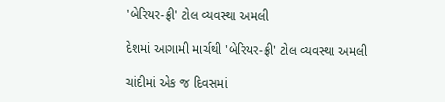'બેરિયર-ફ્રી' ટોલ વ્યવસ્થા અમલી

દેશમાં આગામી માર્ચથી 'બેરિયર-ફ્રી' ટોલ વ્યવસ્થા અમલી

ચાંદીમાં એક જ દિવસમાં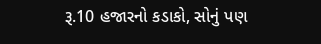રૂ.10 હજારનો કડાકો, સોનું પણ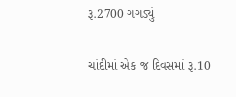રૂ.2700 ગગડ્યું

ચાંદીમાં એક જ દિવસમાં રૂ.10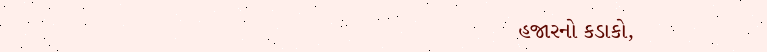હજારનો કડાકો,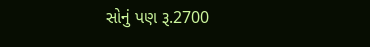સોનું પણ રૂ.2700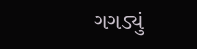ગગડ્યું